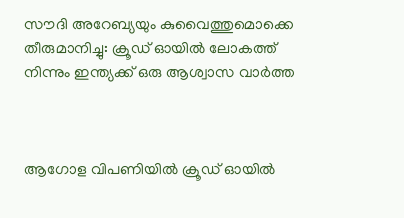സൗദി അറേബ്യയും കുവൈത്തുമൊക്കെ തീരുമാനിച്ചു: ക്രൂഡ് ഓയില്‍ ലോകത്ത് നിന്നും ഇന്ത്യക്ക് ഒരു ആശ്വാസ വാർത്ത



ആഗോള വിപണിയിൽ ക്രൂഡ് ഓയിൽ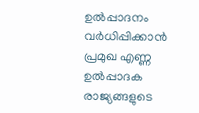ഉൽപ്പാദനം വർധിപ്പിക്കാൻ പ്രമുഖ എണ്ണ ഉൽപ്പാദക രാജ്യങ്ങളുടെ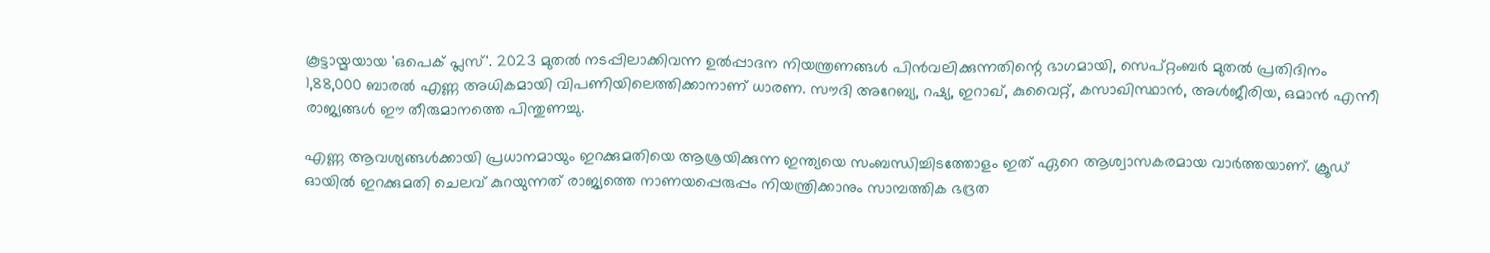കൂട്ടായ്മയായ 'ഒപെക് പ്ലസ്'. 2023 മുതൽ നടപ്പിലാക്കിവന്ന ഉൽപ്പാദന നിയന്ത്രണങ്ങൾ പിൻവലിക്കുന്നതിന്റെ ഭാഗമായി, സെപ്റ്റംബർ മുതൽ പ്രതിദിനം 1,88,000 ബാരൽ എണ്ണ അധികമായി വിപണിയിലെത്തിക്കാനാണ് ധാരണ. സൗദി അറേബ്യ, റഷ്യ, ഇറാഖ്, കുവൈറ്റ്, കസാഖിസ്ഥാൻ, അൾജീരിയ, ഒമാൻ എന്നീ രാജ്യങ്ങൾ ഈ തീരുമാനത്തെ പിന്തുണച്ചു.

എണ്ണ ആവശ്യങ്ങൾക്കായി പ്രധാനമായും ഇറക്കുമതിയെ ആശ്രയിക്കുന്ന ഇന്ത്യയെ സംബന്ധിച്ചിടത്തോളം ഇത് ഏറെ ആശ്വാസകരമായ വാർത്തയാണ്. ക്രൂഡ് ഓയിൽ ഇറക്കുമതി ചെലവ് കുറയുന്നത് രാജ്യത്തെ നാണയപ്പെരുപ്പം നിയന്ത്രിക്കാനും സാമ്പത്തിക ഭദ്രത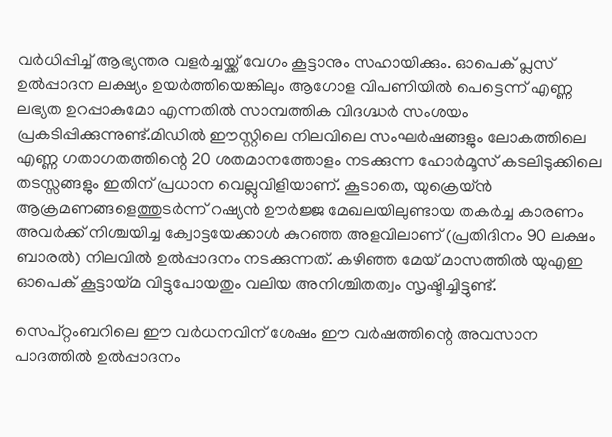വർധിപ്പിച്ച് ആഭ്യന്തര വളർച്ചയ്ക്ക് വേഗം കൂട്ടാനും സഹായിക്കും. ഓപെക് പ്ലസ് ഉൽപ്പാദന ലക്ഷ്യം ഉയർത്തിയെങ്കിലും ആഗോള വിപണിയിൽ പെട്ടെന്ന് എണ്ണ ലഭ്യത ഉറപ്പാകുമോ എന്നതിൽ സാമ്പത്തിക വിദഗ്ദ്ധർ സംശയം പ്രകടിപ്പിക്കുന്നുണ്ട്.മിഡിൽ ഈസ്റ്റിലെ നിലവിലെ സംഘർഷങ്ങളും ലോകത്തിലെ എണ്ണ ഗതാഗതത്തിന്റെ 20 ശതമാനത്തോളം നടക്കുന്ന ഹോർമൂസ് കടലിടുക്കിലെ തടസ്സങ്ങളും ഇതിന് പ്രധാന വെല്ലുവിളിയാണ്. കൂടാതെ, യുക്രെയ്ൻ ആക്രമണങ്ങളെത്തുടർന്ന് റഷ്യൻ ഊർജ്ജ മേഖലയിലുണ്ടായ തകർച്ച കാരണം അവർക്ക് നിശ്ചയിച്ച ക്വോട്ടയേക്കാൾ കുറഞ്ഞ അളവിലാണ് (പ്രതിദിനം 90 ലക്ഷം ബാരൽ) നിലവിൽ ഉൽപ്പാദനം നടക്കുന്നത്. കഴിഞ്ഞ മേയ് മാസത്തിൽ യുഎഇ ഓപെക് കൂട്ടായ്മ വിട്ടുപോയതും വലിയ അനിശ്ചിതത്വം സൃഷ്ടിച്ചിട്ടുണ്ട്.

സെപ്റ്റംബറിലെ ഈ വർധനവിന് ശേഷം ഈ വർഷത്തിന്റെ അവസാന പാദത്തിൽ ഉൽപ്പാദനം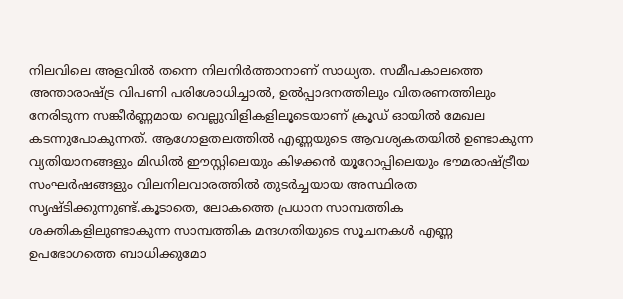നിലവിലെ അളവിൽ തന്നെ നിലനിർത്താനാണ് സാധ്യത. സമീപകാലത്തെ അന്താരാഷ്ട്ര വിപണി പരിശോധിച്ചാൽ, ഉൽപ്പാദനത്തിലും വിതരണത്തിലും നേരിടുന്ന സങ്കീർണ്ണമായ വെല്ലുവിളികളിലൂടെയാണ് ക്രൂഡ് ഓയിൽ മേഖല കടന്നുപോകുന്നത്. ആഗോളതലത്തിൽ എണ്ണയുടെ ആവശ്യകതയിൽ ഉണ്ടാകുന്ന വ്യതിയാനങ്ങളും മിഡിൽ ഈസ്റ്റിലെയും കിഴക്കൻ യൂറോപ്പിലെയും ഭൗമരാഷ്ട്രീയ സംഘർഷങ്ങളും വിലനിലവാരത്തിൽ തുടർച്ചയായ അസ്ഥിരത സൃഷ്ടിക്കുന്നുണ്ട്.കൂടാതെ, ലോകത്തെ പ്രധാന സാമ്പത്തിക ശക്തികളിലുണ്ടാകുന്ന സാമ്പത്തിക മന്ദഗതിയുടെ സൂചനകൾ എണ്ണ ഉപഭോഗത്തെ ബാധിക്കുമോ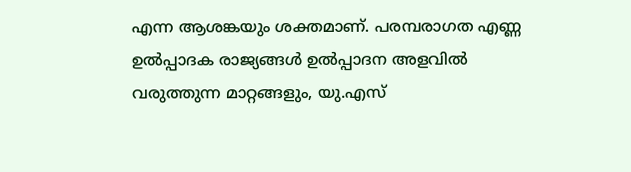എന്ന ആശങ്കയും ശക്തമാണ്. പരമ്പരാഗത എണ്ണ ഉൽപ്പാദക രാജ്യങ്ങൾ ഉൽപ്പാദന അളവിൽ വരുത്തുന്ന മാറ്റങ്ങളും, യു.എസ്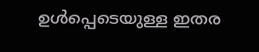ഉൾപ്പെടെയുള്ള ഇതര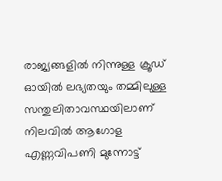രാജ്യങ്ങളിൽ നിന്നുള്ള ക്രൂഡ് ഓയിൽ ലഭ്യതയും തമ്മിലുള്ള സന്തുലിതാവസ്ഥയിലാണ് നിലവിൽ ആഗോള എണ്ണവിപണി മുന്നോട്ട്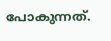പോകുന്നത്.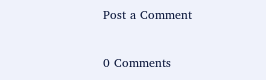Post a Comment

0 Comments